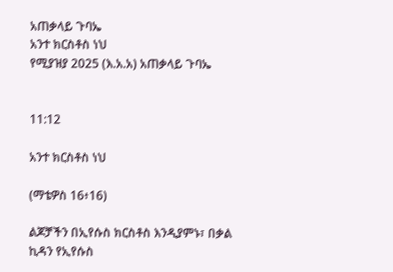አጠቃላይ ጉባኤ
አንተ ክርስቶስ ነህ
የሚያዝያ 2025 (እ.አ.አ) አጠቃላይ ጉባኤ


11:12

አንተ ክርስቶስ ነህ

(ማቴዎስ 16፥16)

ልጆቻችን በኢየሱስ ክርስቶስ እንዲያምኑ፣ በቃል ኪዳን የኢየሱስ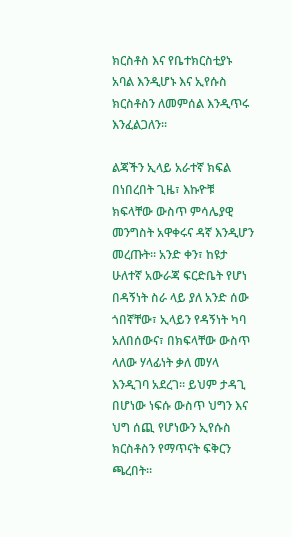ክርስቶስ እና የቤተክርስቲያኑ አባል እንዲሆኑ እና ኢየሱስ ክርስቶስን ለመምሰል እንዲጥሩ እንፈልጋለን።

ልጃችን ኢላይ አራተኛ ክፍል በነበረበት ጊዜ፣ እኩዮቹ ክፍላቸው ውስጥ ምሳሌያዊ መንግስት አዋቀሩና ዳኛ እንዲሆን መረጡት። አንድ ቀን፣ ከዩታ ሁለተኛ አውራጃ ፍርድቤት የሆነ በዳኝነት ስራ ላይ ያለ አንድ ሰው ጎበኛቸው፣ ኢላይን የዳኝነት ካባ አለበሰውና፣ በክፍላቸው ውስጥ ላለው ሃላፊነት ቃለ መሃላ እንዲገባ አደረገ። ይህም ታዳጊ በሆነው ነፍሱ ውስጥ ህግን እና ህግ ሰጪ የሆነውን ኢየሱስ ክርስቶስን የማጥናት ፍቅርን ጫረበት።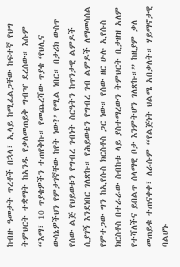ከብዙ ዓመታት ጥረቶች በኋላ፣ ኢላይ ከሚፈልጋቸው ከፍተኛ የህግ ትምህርት ተቋማት ከአንዱ የቃለመጠይቅ ግብዣ ደረሰው። እሱም “እማ፣ 10 ጥያቄዎችን ተጠየቅኩ። የመጨረሻው ጥያቄ ‘የህሊና ውሳኔዎችህን የምታገኛቸው ከየት ነው?’ የሚል ነበር። በታሪክ ውስጥ የሰው ልጅ የህይወቱን የግብረ ገብነት ስርዓትን ከጥንታዊ ልምዶች ሲያገኝ እንደነበር ገለጽኩ። የሕይወቴን የግብረ ገብ ልምዶች ለማመሳሰል የምተጋው ግን ከኢየሱስ ክርስቶስ ጋር ነው። የሰው ዘር ሁሉ ኢየሱስ ክርስቶስ በተራራው ስብከቱ ላይ ያስተማረውን ትምህርት ቢታዘዝ አለም የተሻለችና ይበልጥ ሰላማዊ ቦታ እንምትሆን ገለጽኩ።” ከዚያም ቃለ መጠይቁ ተጠናቀቀ፣ ለራሱም “የልጅነት ህልሜ አበቃለት። ሃይማኖታዊ ባልሆኑ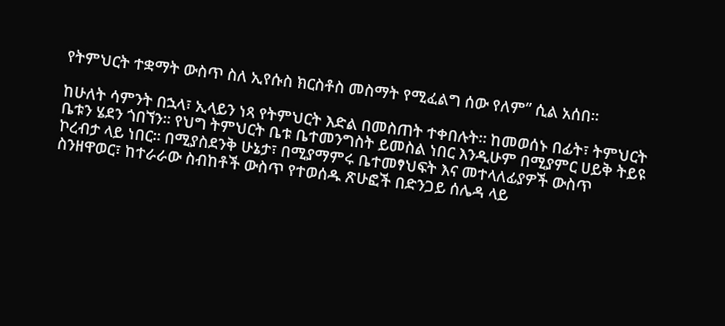የትምህርት ተቋማት ውስጥ ስለ ኢየሱስ ክርስቶስ መስማት የሚፈልግ ሰው የለም” ሲል አሰበ።

ከሁለት ሳምንት በኋላ፣ ኢላይን ነጻ የትምህርት እድል በመስጠት ተቀበሉት። ከመወሰኑ በፊት፣ ትምህርት ቤቱን ሄደን ጎበኘን። የህግ ትምህርት ቤቱ ቤተመንግስት ይመስል ነበር እንዲሁም በሚያምር ሀይቅ ትይዩ ኮረብታ ላይ ነበር። በሚያስደንቅ ሁኔታ፣ በሚያማምሩ ቤተመፃህፍት እና መተላለፊያዎች ውስጥ ስንዘዋወር፣ ከተራራው ስብከቶች ውስጥ የተወሰዱ ጽሁፎች በድንጋይ ሰሌዳ ላይ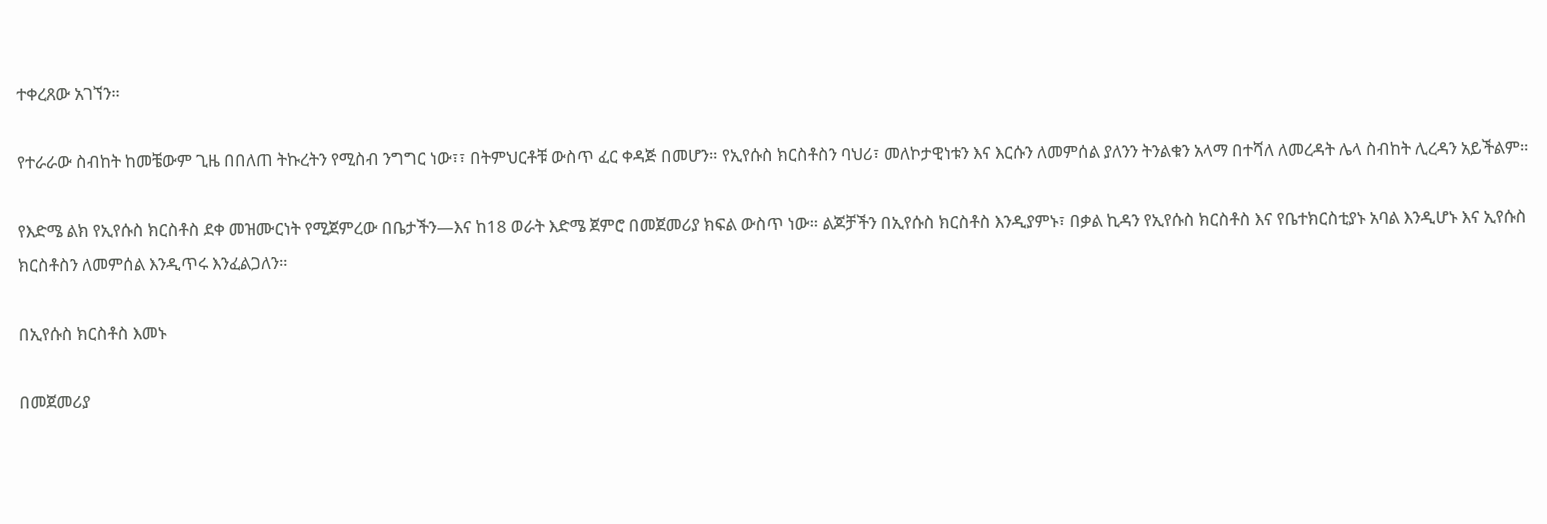ተቀረጸው አገኘን።

የተራራው ስብከት ከመቼውም ጊዜ በበለጠ ትኩረትን የሚስብ ንግግር ነው፣፣ በትምህርቶቹ ውስጥ ፈር ቀዳጅ በመሆን። የኢየሱስ ክርስቶስን ባህሪ፣ መለኮታዊነቱን እና እርሱን ለመምሰል ያለንን ትንልቁን አላማ በተሻለ ለመረዳት ሌላ ስብከት ሊረዳን አይችልም።

የእድሜ ልክ የኢየሱስ ክርስቶስ ደቀ መዝሙርነት የሚጀምረው በቤታችን—እና ከ18 ወራት እድሜ ጀምሮ በመጀመሪያ ክፍል ውስጥ ነው። ልጆቻችን በኢየሱስ ክርስቶስ እንዲያምኑ፣ በቃል ኪዳን የኢየሱስ ክርስቶስ እና የቤተክርስቲያኑ አባል እንዲሆኑ እና ኢየሱስ ክርስቶስን ለመምሰል እንዲጥሩ እንፈልጋለን።

በኢየሱስ ክርስቶስ እመኑ

በመጀመሪያ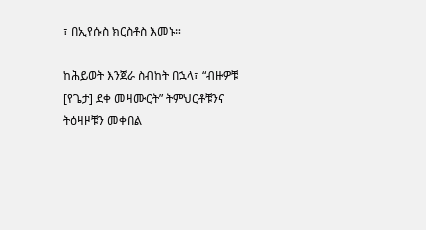፣ በኢየሱስ ክርስቶስ እመኑ።

ከሕይወት እንጀራ ስብከት በኋላ፣ “ብዙዎቹ [የጌታ] ደቀ መዛሙርት” ትምህርቶቹንና ትዕዛዞቹን መቀበል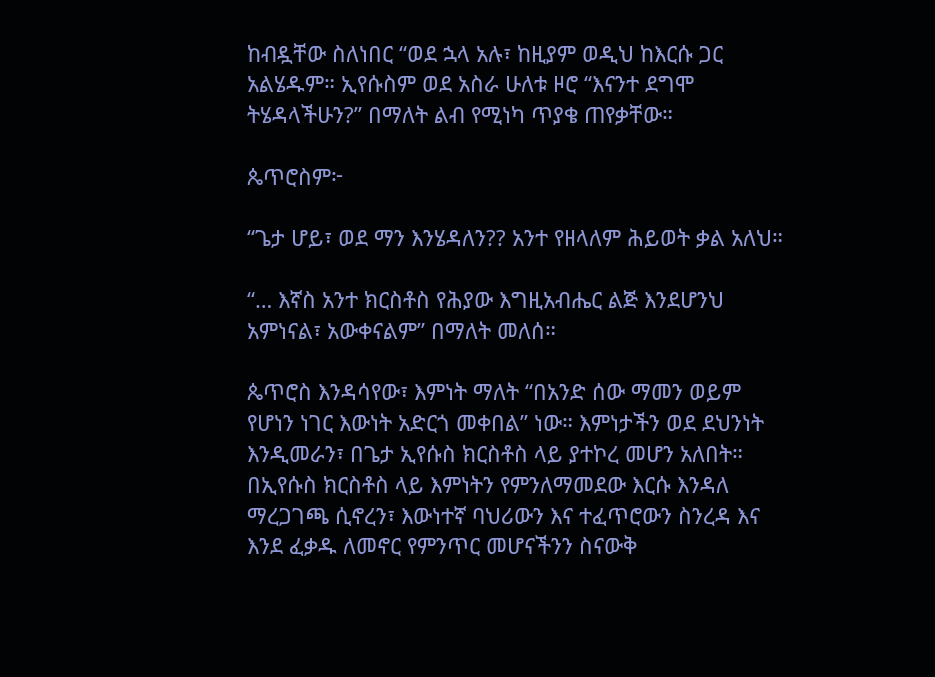ከብዷቸው ስለነበር “ወደ ኋላ አሉ፣ ከዚያም ወዲህ ከእርሱ ጋር አልሄዱም። ኢየሱስም ወደ አስራ ሁለቱ ዞሮ “እናንተ ደግሞ ትሄዳላችሁን?” በማለት ልብ የሚነካ ጥያቄ ጠየቃቸው።

ጴጥሮስም፦

“ጌታ ሆይ፣ ወደ ማን እንሄዳለን?? አንተ የዘላለም ሕይወት ቃል አለህ።

“… እኛስ አንተ ክርስቶስ የሕያው እግዚአብሔር ልጅ እንደሆንህ አምነናል፣ አውቀናልም” በማለት መለሰ።

ጴጥሮስ እንዳሳየው፣ እምነት ማለት “በአንድ ሰው ማመን ወይም የሆነን ነገር እውነት አድርጎ መቀበል” ነው። እምነታችን ወደ ደህንነት እንዲመራን፣ በጌታ ኢየሱስ ክርስቶስ ላይ ያተኮረ መሆን አለበት። በኢየሱስ ክርስቶስ ላይ እምነትን የምንለማመደው እርሱ እንዳለ ማረጋገጫ ሲኖረን፣ እውነተኛ ባህሪውን እና ተፈጥሮውን ስንረዳ እና እንደ ፈቃዱ ለመኖር የምንጥር መሆናችንን ስናውቅ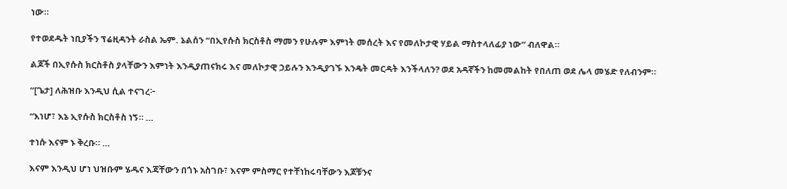ነው።

የተወደዱት ነቢያችን ፕሬዚዳንት ራስል ኤም. ኔልሰን “በኢየሱስ ክርስቶስ ማመን የሁሉም እምነት መሰረት እና የመለኮታዊ ሃይል ማስተላለፊያ ነው” ብለዋል።

ልጆች በኢየሱስ ክርስቶስ ያላቸውን እምነት እንዲያጠናክሩ እና መለኮታዊ ኃይሉን እንዲያገኙ እንዴት መርዳት እንችላለን? ወደ አዳኛችን ከመመልከት የበለጠ ወደ ሌላ መሄድ የለብንም።

“[ጌታ] ለሕዝቡ እንዲህ ሲል ተናገረ፦

“እነሆ፣ እኔ ኢየሱስ ክርስቶስ ነኝ። …

ተነሱ እናም ኑ ቅረቡ። …

እናም እንዲህ ሆነ ህዝቡም ሄዱና እጃቸውን በጎኑ አስገቡ፣ እናም ምስማር የተቸነከሩባቸውን እጆቹንና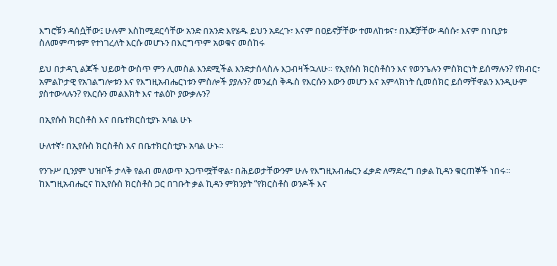እግሮቹን ዳሰሷቸው፤ ሁሉም እስከሚደርሳቸው አንድ በአንድ እየሄዱ ይህን አደረጉ፣ እናም በዐይኖቻቸው ተመለከቱና፣ በእጆቻቸው ዳሰሱ፣ እናም በነቢያቱ ስለመምጣቱም የተነገረለት እርሱ መሆኑን በእርግጥም አወቁና መሰከሩ

ይህ በታዳጊ ልጆች ህይወት ውስጥ ምን ሊመስል እንደሚችል እንድታሰላስሉ እጋብዛችኋለሁ። የኢየሱስ ክርስቶስን እና የወንጌሉን ምስክርነት ይሰማሉን? የክብር፣ አምልኮታዊ የአገልግሎቱን እና የእግዚአብሔርነቱን ምስሎች ያያሉን? መንፈስ ቅዱስ የእርሱን እውን መሆን እና አምላክነት ሲመሰክር ይሰማቸዋልን እንዲሁም ያስተውላሉን? የእርሱን መልእክት እና ተልዕኮ ያውቃሉን?

በኢየሱስ ክርስቶስ እና በቤተክርስቲያኑ አባል ሁኑ

ሁለተኛ፣ በኢየሱስ ክርስቶስ እና በቤተክርስቲያኑ አባል ሁኑ።

የንጉሥ ቢንያም ህዝቦች ታላቅ የልብ መለወጥ አጋጥሟቸዋል፣ በሕይወታቸውንም ሁሉ የእግዚአብሔርን ፈቃድ ለማድረግ በቃል ኪዳን ቁርጠኞች ነበሩ። ከእግዚአብሔርና ከኢየሱስ ክርስቶስ ጋር በገቡት ቃል ኪዳን ምክንያት “የክርስቶስ ወንዶች እና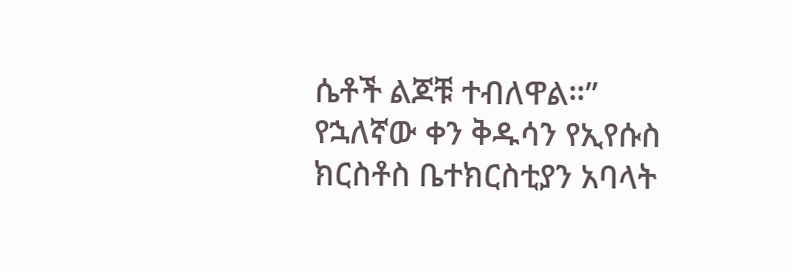ሴቶች ልጆቹ ተብለዋል።” የኋለኛው ቀን ቅዱሳን የኢየሱስ ክርስቶስ ቤተክርስቲያን አባላት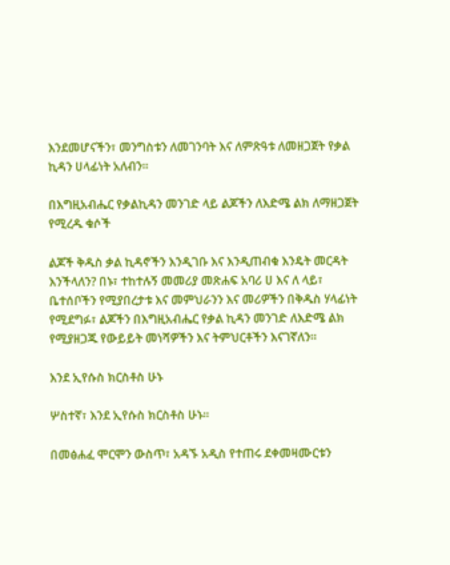እንደመሆናችን፣ መንግስቱን ለመገንባት እና ለምጽዓቱ ለመዘጋጀት የቃል ኪዳን ሀላፊነት አለብን።

በእግዚአብሔር የቃልኪዳን መንገድ ላይ ልጆችን ለእድሜ ልክ ለማዘጋጀት የሚረዱ ቁሶች

ልጆች ቅዱስ ቃል ኪዳኖችን እንዲገቡ እና እንዲጠብቁ እንዴት መርዳት እንችላለን? በኑ፣ ተከተሉኝ መመሪያ መጽሐፍ አባሪ ሀ እና ለ ላይ፣ ቤተሰቦችን የሚያበረታቱ እና መምህራንን እና መሪዎችን በቅዱስ ሃላፊነት የሚደግፉ፣ ልጆችን በእግዚአብሔር የቃል ኪዳን መንገድ ለእድሜ ልክ የሚያዘጋጁ የውይይት መነሻዎችን እና ትምህርቶችን እናገኛለን።

እንደ ኢየሱስ ክርስቶስ ሁኑ

ሦስተኛ፣ እንደ ኢየሱስ ክርስቶስ ሁኑ።

በመፅሐፈ ሞርሞን ውስጥ፣ አዳኙ አዲስ የተጠሩ ደቀመዛሙርቱን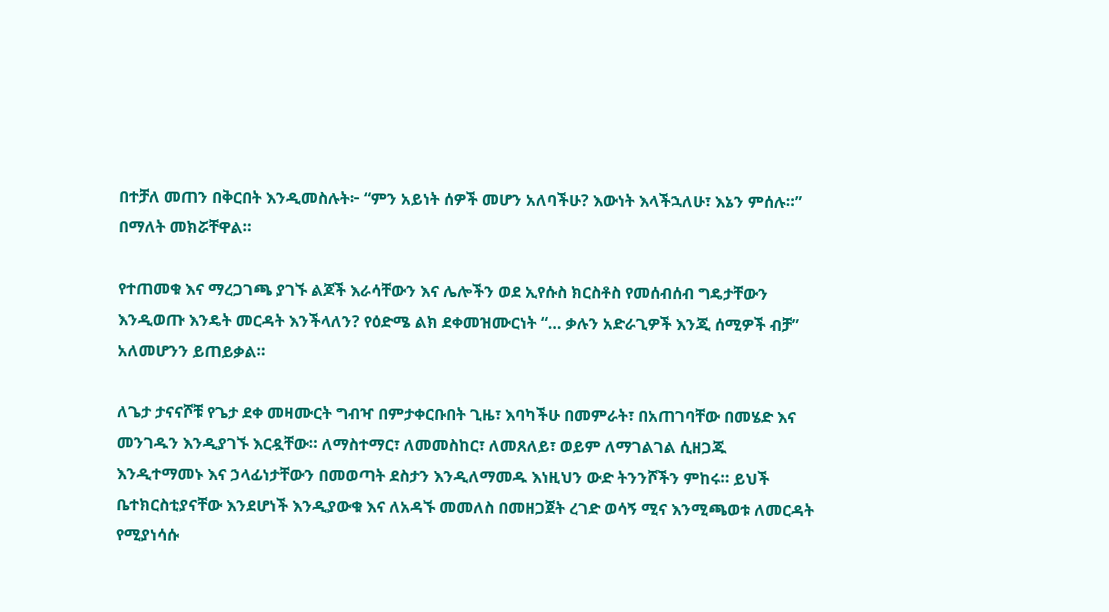በተቻለ መጠን በቅርበት እንዲመስሉት፦ “ምን አይነት ሰዎች መሆን አለባችሁ? እውነት እላችኋለሁ፣ እኔን ምሰሉ።” በማለት መክሯቸዋል።

የተጠመቁ እና ማረጋገጫ ያገኙ ልጆች እራሳቸውን እና ሌሎችን ወደ ኢየሱስ ክርስቶስ የመሰብሰብ ግዴታቸውን እንዲወጡ እንዴት መርዳት እንችላለን? የዕድሜ ልክ ደቀመዝሙርነት “… ቃሉን አድራጊዎች እንጂ ሰሚዎች ብቻ” አለመሆንን ይጠይቃል።

ለጌታ ታናናሾቹ የጌታ ደቀ መዛሙርት ግብዣ በምታቀርቡበት ጊዜ፣ እባካችሁ በመምራት፣ በአጠገባቸው በመሄድ እና መንገዱን እንዲያገኙ እርዷቸው። ለማስተማር፣ ለመመስከር፣ ለመጸለይ፣ ወይም ለማገልገል ሲዘጋጁ እንዲተማመኑ እና ኃላፊነታቸውን በመወጣት ደስታን እንዲለማመዱ እነዚህን ውድ ትንንሾችን ምከሩ። ይህች ቤተክርስቲያናቸው እንደሆነች እንዲያውቁ እና ለአዳኙ መመለስ በመዘጋጀት ረገድ ወሳኝ ሚና እንሚጫወቱ ለመርዳት የሚያነሳሱ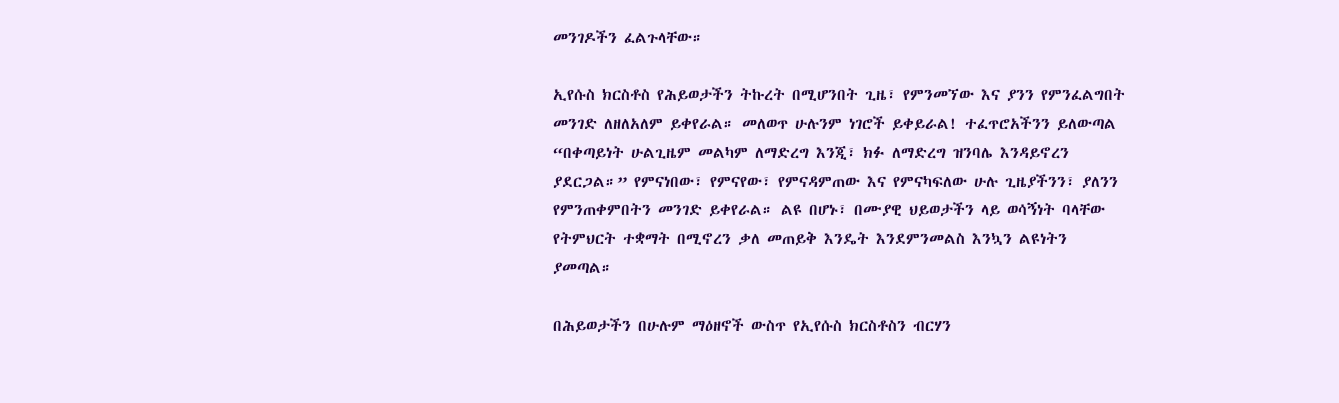መንገዶችን ፈልጉላቸው።

ኢየሱስ ክርስቶስ የሕይወታችን ትኩረት በሚሆንበት ጊዜ፣ የምንመኘው እና ያንን የምንፈልግበት መንገድ ለዘለአለም ይቀየራል። መለወጥ ሁሉንም ነገሮች ይቀይራል! ተፈጥሮአችንን ይለውጣል “በቀጣይነት ሁልጊዜም መልካም ለማድረግ እንጂ፣ ክፉ ለማድረግ ዝንባሌ እንዳይኖረን ያደርጋል።” የምናነበው፣ የምናየው፣ የምናዳምጠው እና የምናካፍለው ሁሉ ጊዜያችንን፣ ያለንን የምንጠቀምበትን መንገድ ይቀየራል። ልዩ በሆኑ፣ በሙያዊ ህይወታችን ላይ ወሳኝነት ባላቸው የትምህርት ተቋማት በሚኖረን ቃለ መጠይቅ እንዴት እንደምንመልስ እንኳን ልዩነትን ያመጣል።

በሕይወታችን በሁሉም ማዕዘኖች ውስጥ የኢየሱስ ክርስቶስን ብርሃን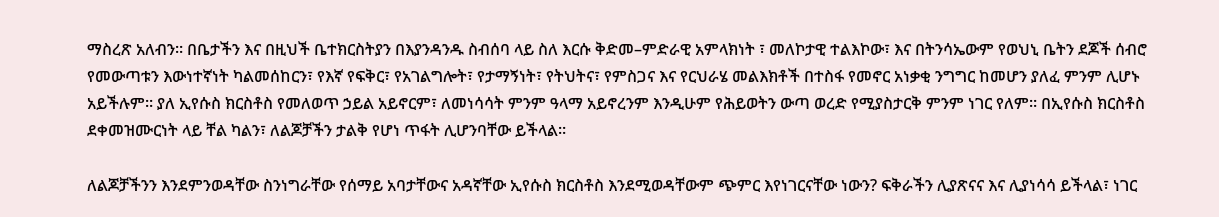ማስረጽ አለብን። በቤታችን እና በዚህች ቤተክርስትያን በእያንዳንዱ ስብሰባ ላይ ስለ እርሱ ቅድመ–ምድራዊ አምላክነት ፣ መለኮታዊ ተልእኮው፣ እና በትንሳኤውም የወህኒ ቤትን ደጆች ሰብሮ የመውጣቱን እውነተኛነት ካልመሰከርን፣ የእኛ የፍቅር፣ የአገልግሎት፣ የታማኝነት፣ የትህትና፣ የምስጋና እና የርህራሄ መልእክቶች በተስፋ የመኖር አነቃቂ ንግግር ከመሆን ያለፈ ምንም ሊሆኑ አይችሉም። ያለ ኢየሱስ ክርስቶስ የመለወጥ ኃይል አይኖርም፣ ለመነሳሳት ምንም ዓላማ አይኖረንም እንዲሁም የሕይወትን ውጣ ወረድ የሚያስታርቅ ምንም ነገር የለም። በኢየሱስ ክርስቶስ ደቀመዝሙርነት ላይ ቸል ካልን፣ ለልጆቻችን ታልቅ የሆነ ጥፋት ሊሆንባቸው ይችላል።

ለልጆቻችንን እንደምንወዳቸው ስንነግራቸው የሰማይ አባታቸውና አዳኛቸው ኢየሱስ ክርስቶስ እንደሚወዳቸውም ጭምር እየነገርናቸው ነውን? ፍቅራችን ሊያጽናና እና ሊያነሳሳ ይችላል፣ ነገር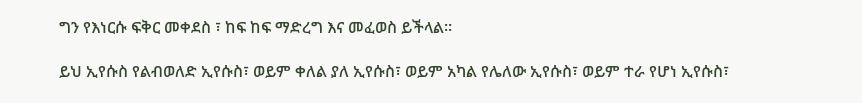ግን የእነርሱ ፍቅር መቀደስ ፣ ከፍ ከፍ ማድረግ እና መፈወስ ይችላል።

ይህ ኢየሱስ የልብወለድ ኢየሱስ፣ ወይም ቀለል ያለ ኢየሱስ፣ ወይም አካል የሌለው ኢየሱስ፣ ወይም ተራ የሆነ ኢየሱስ፣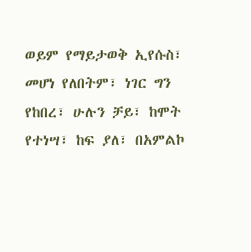ወይም የማይታወቅ ኢየሱስ፣ መሆነ የለበትም፣ ነገር ግን የከበረ፣ ሁሉን ቻይ፣ ከሞት የተነሣ፣ ከፍ ያለ፣ በአምልኮ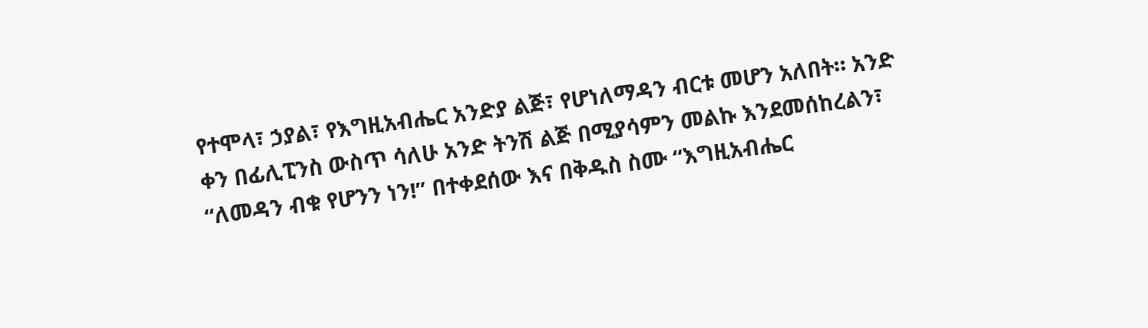የተሞላ፣ ኃያል፣ የእግዚአብሔር አንድያ ልጅ፣ የሆነለማዳን ብርቱ መሆን አለበት። አንድ ቀን በፊሊፒንስ ውስጥ ሳለሁ አንድ ትንሽ ልጅ በሚያሳምን መልኩ እንደመሰከረልን፣ “ለመዳን ብቁ የሆንን ነን!” በተቀደሰው እና በቅዱስ ስሙ “እግዚአብሔር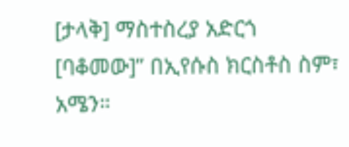[ታላቅ] ማስተስረያ አድርጎ [ባቆመው]” በኢየሱስ ክርስቶስ ስም፣ አሜን።